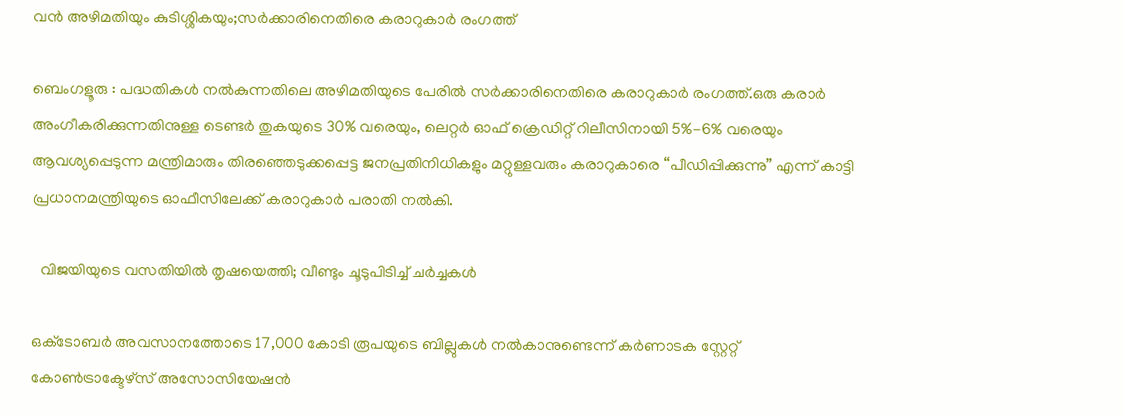വൻ അഴിമതിയും കുടിശ്ശികയും;സർക്കാരിനെതിരെ കരാറുകാർ രംഗത്ത്

ബെംഗളൂരു : പദ്ധതികൾ നൽകുന്നതിലെ അഴിമതിയുടെ പേരിൽ സർക്കാരിനെതിരെ കരാറുകാർ രംഗത്ത്.ഒരു കരാർ അംഗീകരിക്കുന്നതിനുള്ള ടെണ്ടർ തുകയുടെ 30% വരെയും, ലെറ്റർ ഓഫ് ക്രെഡിറ്റ് റിലീസിനായി 5%-6% വരെയും ആവശ്യപ്പെടുന്ന മന്ത്രിമാരും തിരഞ്ഞെടുക്കപ്പെട്ട ജനപ്രതിനിധികളും മറ്റുള്ളവരും കരാറുകാരെ “പീഡിപ്പിക്കുന്നു” എന്ന് കാട്ടി പ്രധാനമന്ത്രിയുടെ ഓഫീസിലേക്ക് കരാറുകാർ പരാതി നൽകി.

  വിജയിയുടെ വസതിയിൽ തൃഷയെത്തി; വീണ്ടും ചൂടുപിടിച്ച് ചര്‍ച്ചകള്‍

ഒക്‌ടോബർ അവസാനത്തോടെ 17,000 കോടി രൂപയുടെ ബില്ലുകൾ നൽകാനുണ്ടെന്ന് കർണാടക സ്റ്റേറ്റ് കോൺട്രാക്ടേഴ്‌സ് അസോസിയേഷൻ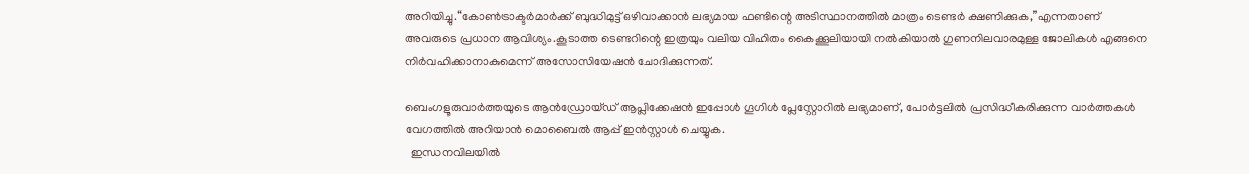അറിയിച്ചു.“കോൺട്രാക്ടർമാർക്ക് ബുദ്ധിമുട്ട് ഒഴിവാക്കാൻ ലഭ്യമായ ഫണ്ടിന്റെ അടിസ്ഥാനത്തിൽ മാത്രം ടെണ്ടർ ക്ഷണിക്കുക,”എന്നതാണ് അവരുടെ പ്രധാന ആവിശ്യം.കൂടാത്ത ടെണ്ടറിന്റെ ഇത്രയും വലിയ വിഹിതം കൈക്കൂലിയായി നൽകിയാൽ ഗുണനിലവാരമുള്ള ജോലികൾ എങ്ങനെ നിർവഹിക്കാനാകുമെന്ന് അസോസിയേഷൻ ചോദിക്കുന്നത്.

ബെംഗളൂരുവാർത്തയുടെ ആൻഡ്രോയ്ഡ് ആപ്ലിക്കേഷൻ ഇപ്പോൾ ഗൂഗിൾ പ്ലേസ്റ്റോറിൽ ലഭ്യമാണ്, പോർട്ടലിൽ പ്രസിദ്ധീകരിക്കുന്ന വാർത്തകൾ വേഗത്തിൽ അറിയാൻ മൊബൈൽ ആപ്പ് ഇൻസ്റ്റാൾ ചെയ്യുക.
  ഇന്ധനവിലയിൽ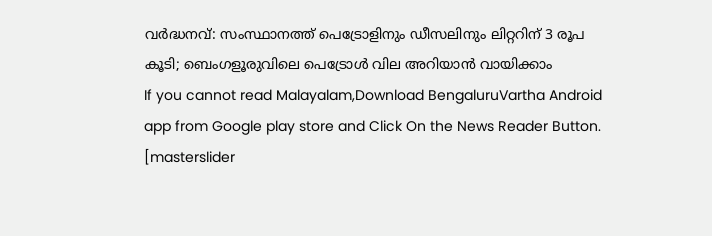വർദ്ധനവ്: സംസ്ഥാനത്ത് പെട്രോളിനും ഡീസലിനും ലിറ്ററിന് 3 രൂപ കൂടി; ബെംഗളൂരുവിലെ പെട്രോൾ വില അറിയാൻ വായിക്കാം
If you cannot read Malayalam,Download BengaluruVartha Android app from Google play store and Click On the News Reader Button. [masterslider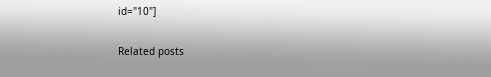id="10"]

Related posts